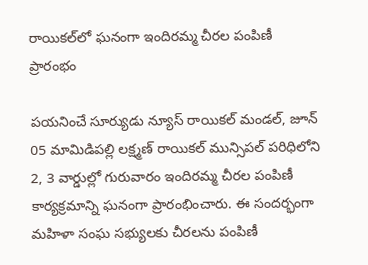రాయికల్‌లో ఘనంగా ఇందిరమ్మ చీరల పంపిణీ ప్రారంభం

పయనించే సూర్యుడు న్యూస్ రాయికల్ మండల్, జూన్ 05 మామిడిపల్లి లక్ష్మణ్ రాయికల్ మున్సిపల్ పరిధిలోని 2, 3 వార్డుల్లో గురువారం ఇందిరమ్మ చీరల పంపిణీ కార్యక్రమాన్ని ఘనంగా ప్రారంభించారు. ఈ సందర్భంగా మహిళా సంఘ సభ్యులకు చీరలను పంపిణీ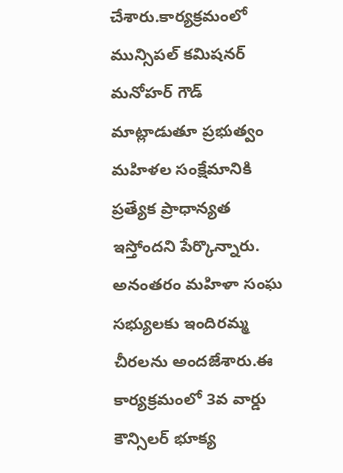చేశారు.కార్యక్రమంలో మున్సిపల్ కమిషనర్ మనోహర్ గౌడ్ మాట్లాడుతూ ప్రభుత్వం మహిళల సంక్షేమానికి ప్రత్యేక ప్రాధాన్యత ఇస్తోందని పేర్కొన్నారు. అనంతరం మహిళా సంఘ సభ్యులకు ఇందిరమ్మ చీరలను అందజేశారు.ఈ కార్యక్రమంలో 3వ వార్డు కౌన్సిలర్ భూక్య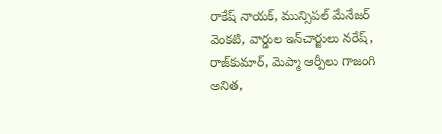రాకేష్ నాయక్, మున్సిపల్ మేనేజర్ వెంకటి, వార్డుల ఇన్‌చార్జులు నరేష్, రాజ్‌కుమార్, మెప్మా ఆర్పీలు గాజంగి అనిత,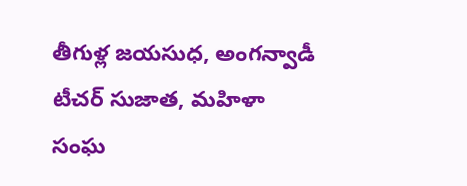తీగుళ్ల జయసుధ, అంగన్వాడీ టీచర్ సుజాత, మహిళా సంఘ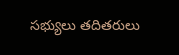సభ్యులు తదితరులు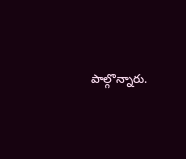పాల్గొన్నారు.